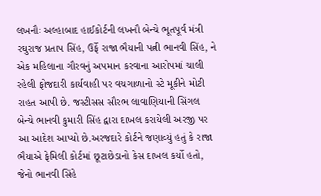લખનૌઃ અલ્હાબાદ હાઈકોર્ટની લખનૌ બેન્ચે ભૂતપૂર્વ મંત્રી રઘુરાજ પ્રતાપ સિંહ, ઉર્ફે રાજા ભૈયાની પત્ની ભાનવી સિંહ, ને એક મહિલાના ગૌરવનું અપમાન કરવાના આરોપમાં ચાલી રહેલી ફોજદારી કાર્યવાહી પર વચગાળાનો સ્ટે મૂકીને મોટી રાહત આપી છે. જસ્ટીસસ સૌરભ લાવાણિયાની સિંગલ બેન્ચે ભાનવી કુમારી સિંહ દ્વારા દાખલ કરાયેલી અરજી પર આ આદેશ આપ્યો છે.અરજદારે કોર્ટને જણાવ્યું હતું કે રાજા ભૈયાએ ફેમિલી કોર્ટમાં છૂટાછેડાનો કેસ દાખલ કર્યો હતો, જેનો ભાનવી સિંહે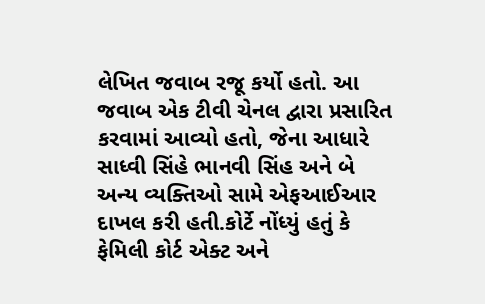લેખિત જવાબ રજૂ કર્યો હતો. આ જવાબ એક ટીવી ચેનલ દ્વારા પ્રસારિત કરવામાં આવ્યો હતો, જેના આધારે સાધ્વી સિંહે ભાનવી સિંહ અને બે અન્ય વ્યક્તિઓ સામે એફઆઈઆર દાખલ કરી હતી.કોર્ટે નોંધ્યું હતું કે ફેમિલી કોર્ટ એક્ટ અને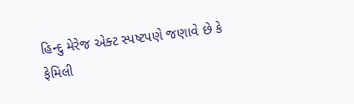હિન્દુ મેરેજ એક્ટ સ્પષ્ટપણે જણાવે છે કે ફેમિલી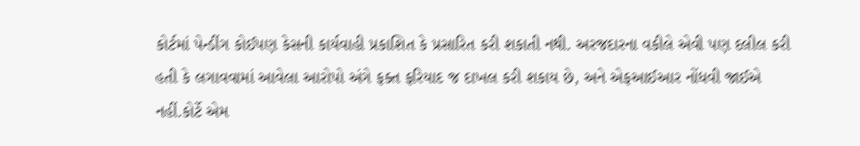કોર્ટમાં પેન્ડીંગ કોઈપણ કેસની કાર્યવાહી પ્રકાશિત કે પ્રસારિત કરી શકાતી નથી. અરજદારના વકીલે એવી પણ દલીલ કરી હતી કે લગાવવામાં આવેલા આરોપો અંગે ફક્ત ફરિયાદ જ દાખલ કરી શકાય છે, અને એફઆઈઆર નોંધવી જાઈએ નહીં.કોર્ટે એમ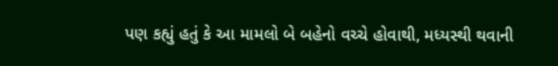પણ કહ્યું હતું કે આ મામલો બે બહેનો વચ્ચે હોવાથી, મધ્યસ્થી થવાની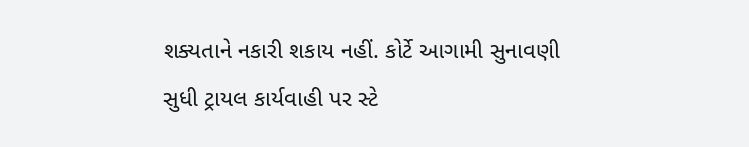શક્યતાને નકારી શકાય નહીં. કોર્ટે આગામી સુનાવણી સુધી ટ્રાયલ કાર્યવાહી પર સ્ટે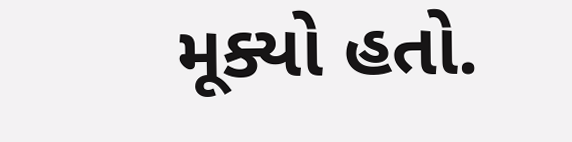મૂક્યો હતો.